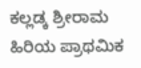ಕಲ್ಲಡ್ಕ ಶ್ರೀರಾಮ ಹಿರಿಯ ಪ್ರಾಥಮಿಕ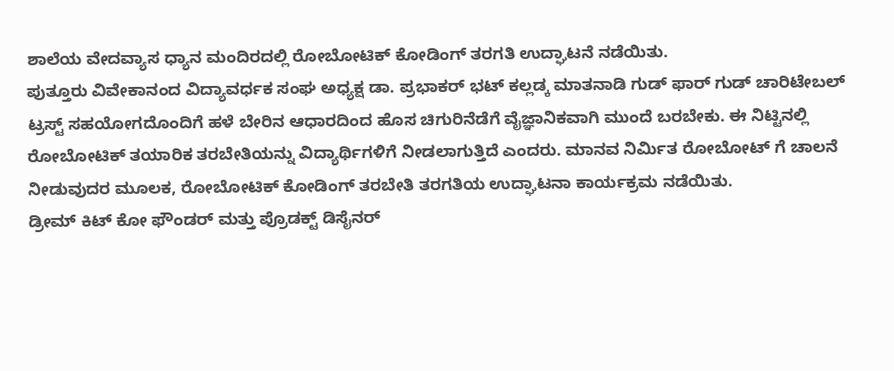ಶಾಲೆಯ ವೇದವ್ಯಾಸ ಧ್ಯಾನ ಮಂದಿರದಲ್ಲಿ ರೋಬೋಟಿಕ್ ಕೋಡಿಂಗ್ ತರಗತಿ ಉದ್ಘಾಟನೆ ನಡೆಯಿತು.
ಪುತ್ತೂರು ವಿವೇಕಾನಂದ ವಿದ್ಯಾವರ್ಧಕ ಸಂಘ ಅಧ್ಯಕ್ಷ ಡಾ. ಪ್ರಭಾಕರ್ ಭಟ್ ಕಲ್ಲಡ್ಕ ಮಾತನಾಡಿ ಗುಡ್ ಫಾರ್ ಗುಡ್ ಚಾರಿಟೇಬಲ್ ಟ್ರಸ್ಟ್ ಸಹಯೋಗದೊಂದಿಗೆ ಹಳೆ ಬೇರಿನ ಆಧಾರದಿಂದ ಹೊಸ ಚಿಗುರಿನೆಡೆಗೆ ವೈಜ್ಞಾನಿಕವಾಗಿ ಮುಂದೆ ಬರಬೇಕು. ಈ ನಿಟ್ಟಿನಲ್ಲಿ ರೋಬೋಟಿಕ್ ತಯಾರಿಕ ತರಬೇತಿಯನ್ನು ವಿದ್ಯಾರ್ಥಿಗಳಿಗೆ ನೀಡಲಾಗುತ್ತಿದೆ ಎಂದರು. ಮಾನವ ನಿರ್ಮಿತ ರೋಬೋಟ್ ಗೆ ಚಾಲನೆ ನೀಡುವುದರ ಮೂಲಕ, ರೋಬೋಟಿಕ್ ಕೋಡಿಂಗ್ ತರಬೇತಿ ತರಗತಿಯ ಉದ್ಘಾಟನಾ ಕಾರ್ಯಕ್ರಮ ನಡೆಯಿತು.
ಡ್ರೀಮ್ ಕಿಟ್ ಕೋ ಫೌಂಡರ್ ಮತ್ತು ಪ್ರೊಡಕ್ಟ್ ಡಿಸೈನರ್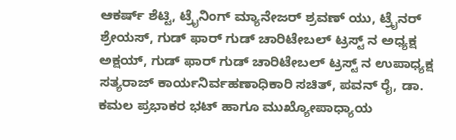ಆಕರ್ಷ್ ಶೆಟ್ಟಿ, ಟ್ರೈನಿಂಗ್ ಮ್ಯಾನೇಜರ್ ಶ್ರವಣ್ ಯು, ಟ್ರೈನರ್ ಶ್ರೇಯಸ್, ಗುಡ್ ಫಾರ್ ಗುಡ್ ಚಾರಿಟೇಬಲ್ ಟ್ರಸ್ಟ್ ನ ಅಧ್ಯಕ್ಷ ಅಕ್ಷಯ್, ಗುಡ್ ಫಾರ್ ಗುಡ್ ಚಾರಿಟೇಬಲ್ ಟ್ರಸ್ಟ್ ನ ಉಪಾಧ್ಯಕ್ಷ ಸತ್ಯರಾಜ್ ಕಾರ್ಯನಿರ್ವಹಣಾಧಿಕಾರಿ ಸಚಿತ್, ಪವನ್ ರೈ, ಡಾ. ಕಮಲ ಪ್ರಭಾಕರ ಭಟ್ ಹಾಗೂ ಮುಖ್ಯೋಪಾಧ್ಯಾಯ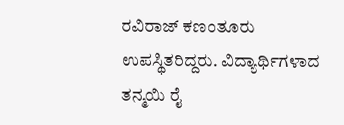ರವಿರಾಜ್ ಕಣಂತೂರು ಉಪಸ್ಥಿತರಿದ್ದರು. ವಿದ್ಯಾರ್ಥಿಗಳಾದ ತನ್ಮಯಿ ರೈ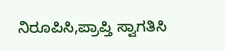ನಿರೂಪಿಸಿ,ಪ್ರಾಪ್ತಿ ಸ್ವಾಗತಿಸಿ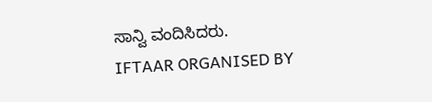ಸಾನ್ವಿ ವಂದಿಸಿದರು.
IFTAAR ORGANISED BY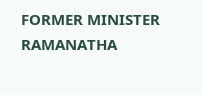FORMER MINISTER RAMANATHA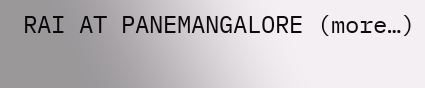RAI AT PANEMANGALORE (more…)